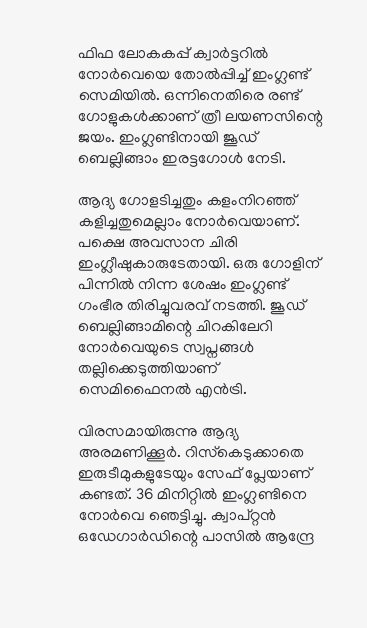ഫിഫ ലോകകപ്പ് ക്വാര്‍ട്ടറില്‍ നോര്‍വെയെ തോല്‍പ്പിച്ച് ഇംഗ്ലണ്ട് സെമിയില്‍. ഒന്നിനെതിരെ രണ്ട് ഗോളുകള്‍ക്കാണ് ത്രീ ലയണസിന്റെ ജയം. ഇംഗ്ലണ്ടിനായി ജൂഡ് ബെല്ലിങ്ങാം ഇരട്ടഗോള്‍ നേടി.

ആദ്യ ഗോളടിച്ചതും കളംനിറഞ്ഞ് കളിച്ചതുമെല്ലാം നോര്‍വെയാണ്. പക്ഷെ അവസാന ചിരി ഇംഗ്ലീഷുകാരുടേതായി. ഒരു ഗോളിന് പിന്നില്‍ നിന്ന ശേഷം ഇംഗ്ലണ്ട് ഗംഭീര തിരിച്ചുവരവ് നടത്തി. ജൂഡ് ബെല്ലിങ്ങാമിന്റെ ചിറകിലേറി നോര്‍വെയുടെ സ്വപ്നങ്ങള്‍ തല്ലിക്കെടുത്തിയാണ് സെമിഫൈനല്‍ എന്‍ട്രി.

വിരസമായിരുന്നു ആദ്യ അരമണിക്കൂര്‍. റിസ്‌കെടുക്കാതെ ഇരുടീമുകളുടേയും സേഫ് പ്ലേയാണ് കണ്ടത്. 36 മിനിറ്റില്‍ ഇംഗ്ലണ്ടിനെ നോര്‍വെ ഞെട്ടിച്ചു. ക്വാപ്റ്റന്‍ ഒഡേഗാര്‍ഡിന്റെ പാസില്‍ ആന്ദ്രേ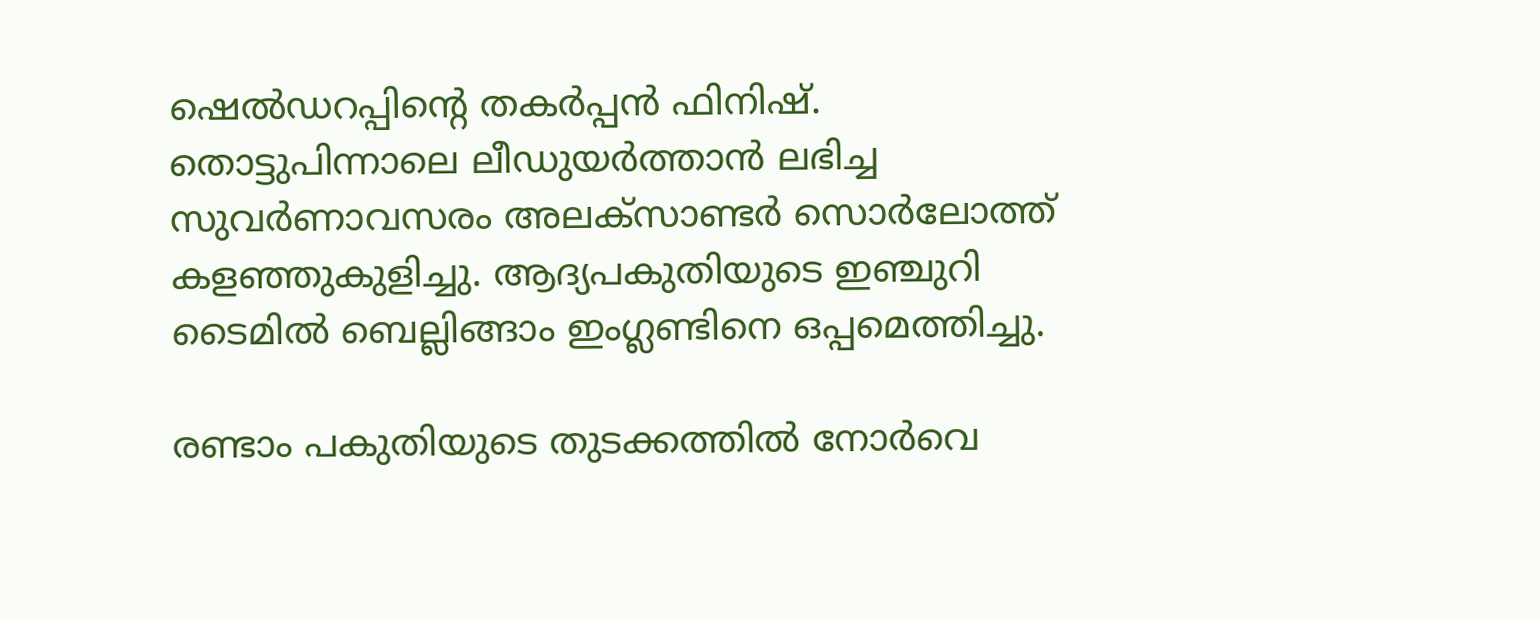ഷെല്‍ഡറപ്പിന്റെ തകര്‍പ്പന്‍ ഫിനിഷ്. തൊട്ടുപിന്നാലെ ലീഡുയര്‍ത്താന്‍ ലഭിച്ച സുവര്‍ണാവസരം അലക്‌സാണ്ടര്‍ സൊര്‍ലോത്ത് കളഞ്ഞുകുളിച്ചു. ആദ്യപകുതിയുടെ ഇഞ്ചുറി ടൈമില്‍ ബെല്ലിങ്ങാം ഇംഗ്ലണ്ടിനെ ഒപ്പമെത്തിച്ചു.

രണ്ടാം പകുതിയുടെ തുടക്കത്തില്‍ നോര്‍വെ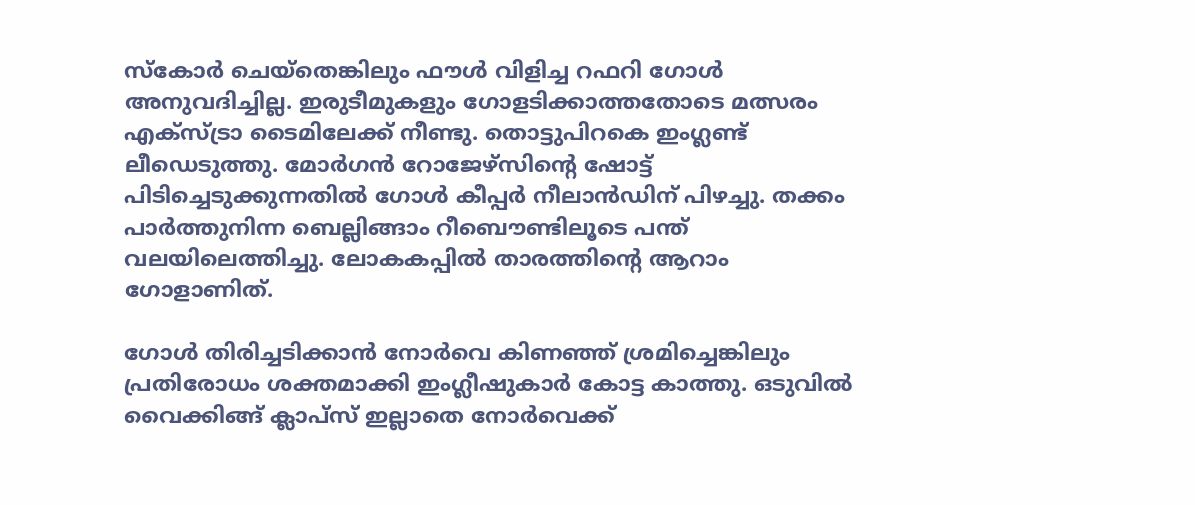സ്‌കോര്‍ ചെയ്‌തെങ്കിലും ഫൗള്‍ വിളിച്ച റഫറി ഗോള്‍ അനുവദിച്ചില്ല. ഇരുടീമുകളും ഗോളടിക്കാത്തതോടെ മത്സരം എക്‌സ്ട്രാ ടൈമിലേക്ക് നീണ്ടു. തൊട്ടുപിറകെ ഇംഗ്ലണ്ട് ലീഡെടുത്തു. മോര്‍ഗന്‍ റോജേഴ്‌സിന്റെ ഷോട്ട് പിടിച്ചെടുക്കുന്നതില്‍ ഗോള്‍ കീപ്പര്‍ നീലാന്‍ഡിന് പിഴച്ചു. തക്കം പാര്‍ത്തുനിന്ന ബെല്ലിങ്ങാം റീബൌണ്ടിലൂടെ പന്ത് വലയിലെത്തിച്ചു. ലോകകപ്പില്‍ താരത്തിന്റെ ആറാം ഗോളാണിത്.

ഗോള്‍ തിരിച്ചടിക്കാന്‍ നോര്‍വെ കിണഞ്ഞ് ശ്രമിച്ചെങ്കിലും പ്രതിരോധം ശക്തമാക്കി ഇംഗ്ലീഷുകാര്‍ കോട്ട കാത്തു. ഒടുവില്‍ വൈക്കിങ്ങ് ക്ലാപ്‌സ് ഇല്ലാതെ നോര്‍വെക്ക്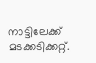നാട്ടിലേക്ക് മടക്കടിക്കറ്റ്.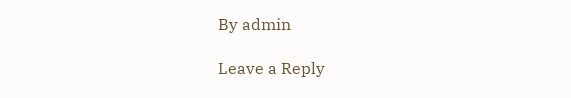By admin

Leave a Reply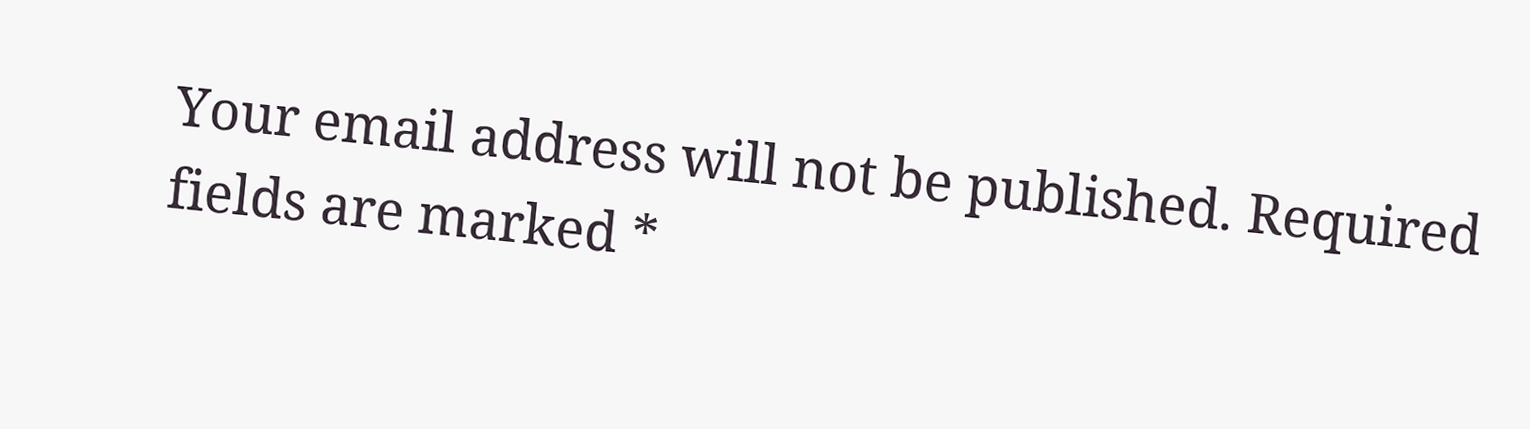Your email address will not be published. Required fields are marked *